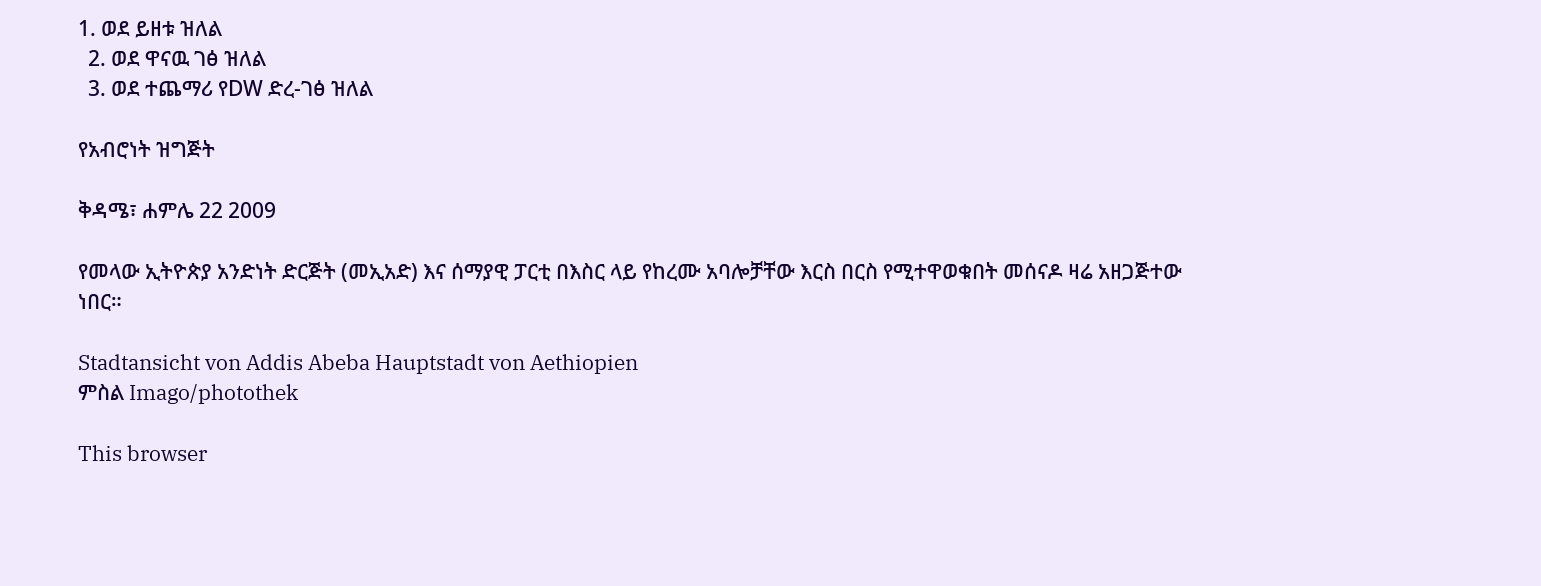1. ወደ ይዘቱ ዝለል
  2. ወደ ዋናዉ ገፅ ዝለል
  3. ወደ ተጨማሪ የDW ድረ-ገፅ ዝለል

የአብሮነት ዝግጅት

ቅዳሜ፣ ሐምሌ 22 2009

የመላው ኢትዮጵያ አንድነት ድርጅት (መኢአድ) እና ሰማያዊ ፓርቲ በእስር ላይ የከረሙ አባሎቻቸው እርስ በርስ የሚተዋወቁበት መሰናዶ ዛሬ አዘጋጅተው ነበር።

Stadtansicht von Addis Abeba Hauptstadt von Aethiopien
ምስል Imago/photothek

This browser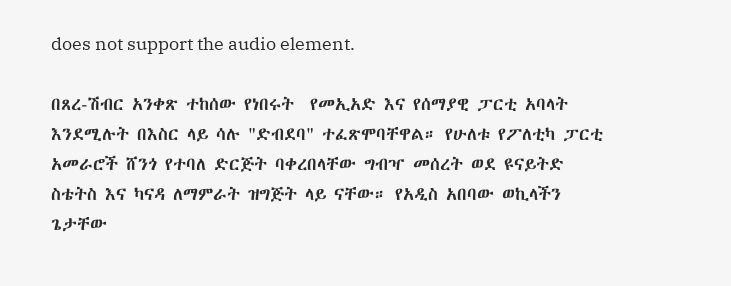does not support the audio element.

በጸረ-ሽብር አንቀጽ ተከሰው የነበሩት  የመኢአድ እና የሰማያዊ ፓርቲ አባላት እንደሚሉት በእስር ላይ ሳሉ "ድብደባ" ተፈጽሞባቸዋል። የሁለቱ የፖለቲካ ፓርቲ አመራሮች ሸንጎ የተባለ ድርጅት ባቀረበላቸው ግብዣ መሰረት ወደ ዩናይትድ ስቴትስ እና ካናዳ ለማምራት ዝግጅት ላይ ናቸው። የአዲስ አበባው ወኪላችን ጌታቸው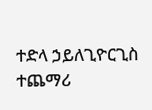ተድላ ኃይለጊዮርጊስ ተጨማሪ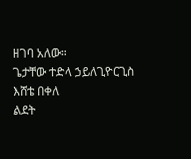ዘገባ አለው።
ጌታቸው ተድላ ኃይለጊዮርጊስ
እሸቴ በቀለ
ልደት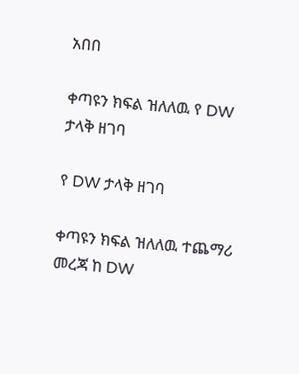አበበ

ቀጣዩን ክፍል ዝለለዉ የ DW ታላቅ ዘገባ

የ DW ታላቅ ዘገባ

ቀጣዩን ክፍል ዝለለዉ ተጨማሪ መረጃ ከ DW